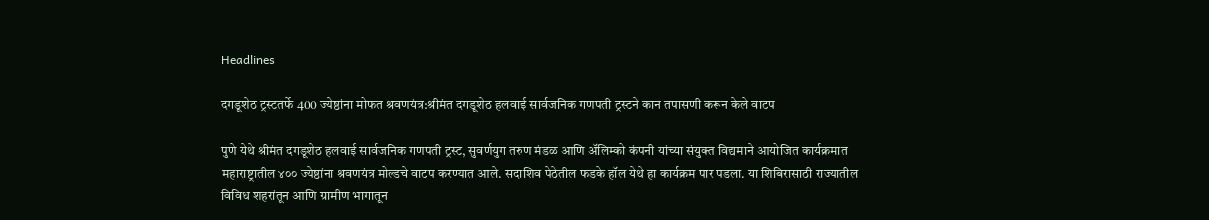Headlines

दगडूशेठ ट्रस्टतर्फे 400 ज्येष्ठांना मोफत श्रवणयंत्र:श्रीमंत दगडूशेठ हलवाई सार्वजनिक गणपती ट्रस्टने कान तपासणी करून केले वाटप

पुणे येथे श्रीमंत दगडूशेठ हलवाई सार्वजनिक गणपती ट्रस्ट, सुवर्णयुग तरुण मंडळ आणि अ‍ॅलिम्को कंपनी यांच्या संयुक्त विद्यमाने आयोजित कार्यक्रमात महाराष्ट्रातील ४०० ज्येष्ठांना श्रवणयंत्र मोल्डचे वाटप करण्यात आले. सदाशिव पेठेतील फडके हॉल येथे हा कार्यक्रम पार पडला. या शिबिरासाठी राज्यातील विविध शहरांतून आणि ग्रामीण भागातून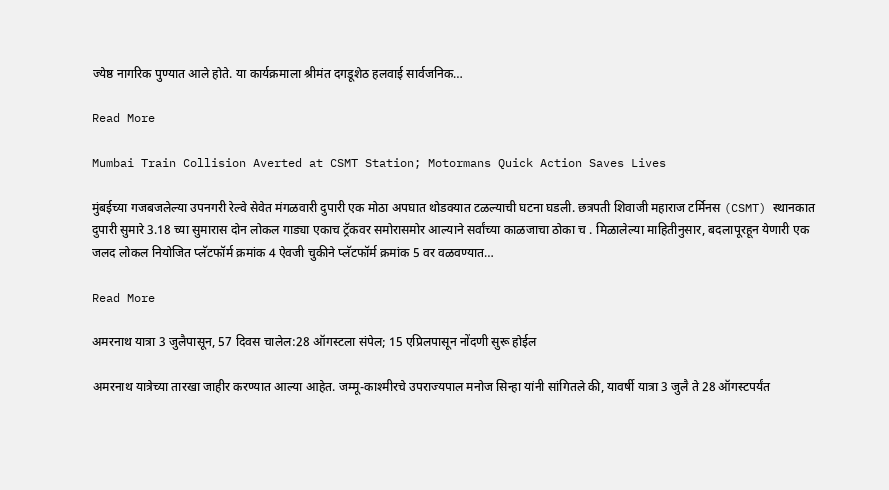ज्येष्ठ नागरिक पुण्यात आले होते. या कार्यक्रमाला श्रीमंत दगडूशेठ हलवाई सार्वजनिक…

Read More

Mumbai Train Collision Averted at CSMT Station; Motormans Quick Action Saves Lives

मुंबईच्या गजबजलेल्या उपनगरी रेल्वे सेवेत मंगळवारी दुपारी एक मोठा अपघात थोडक्यात टळल्याची घटना घडली. छत्रपती शिवाजी महाराज टर्मिनस (CSMT) स्थानकात दुपारी सुमारे 3.18 च्या सुमारास दोन लोकल गाड्या एकाच ट्रॅकवर समोरासमोर आल्याने सर्वांच्या काळजाचा ठोका च . मिळालेल्या माहितीनुसार, बदलापूरहून येणारी एक जलद लोकल नियोजित प्लॅटफॉर्म क्रमांक 4 ऐवजी चुकीने प्लॅटफॉर्म क्रमांक 5 वर वळवण्यात…

Read More

अमरनाथ यात्रा 3 जुलैपासून, 57 दिवस चालेल:28 ऑगस्टला संपेल; 15 एप्रिलपासून नोंदणी सुरू होईल

अमरनाथ यात्रेच्या तारखा जाहीर करण्यात आल्या आहेत. जम्मू-काश्मीरचे उपराज्यपाल मनोज सिन्हा यांनी सांगितले की, यावर्षी यात्रा 3 जुलै ते 28 ऑगस्टपर्यंत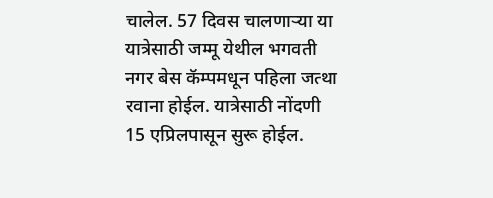चालेल. 57 दिवस चालणाऱ्या या यात्रेसाठी जम्मू येथील भगवती नगर बेस कॅम्पमधून पहिला जत्था रवाना होईल. यात्रेसाठी नोंदणी 15 एप्रिलपासून सुरू होईल.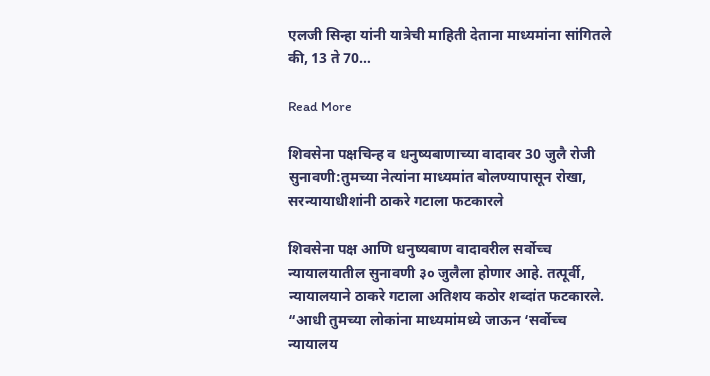एलजी सिन्हा यांनी यात्रेची माहिती देताना माध्यमांना सांगितले की, 13 ते 70…

Read More

शिवसेना पक्षचिन्ह व धनुष्यबाणाच्या वादावर 30 जुलै रोजी सुनावणी:तुमच्या नेत्यांना माध्यमांत बोलण्यापासून रोखा, सरन्यायाधीशांनी ठाकरे गटाला फटकारले

शिवसेना पक्ष आणि धनुष्यबाण वादावरील सर्वोच्च न्यायालयातील सुनावणी ३० जुलैला होणार आहे. तत्पूर्वी, न्यायालयाने ठाकरे गटाला अतिशय कठोर शब्दांत फटकारले. “आधी तुमच्या लोकांना माध्यमांमध्ये जाऊन ‘सर्वोच्च न्यायालय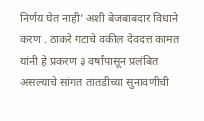निर्णय घेत नाही’ अशी बेजबाबदार विधाने करण . ठाकरे गटाचे वकील देवदत्त कामत यांनी हे प्रकरण ३ वर्षांपासून प्रलंबित असल्याचे सांगत तातडीच्या सुनावणीची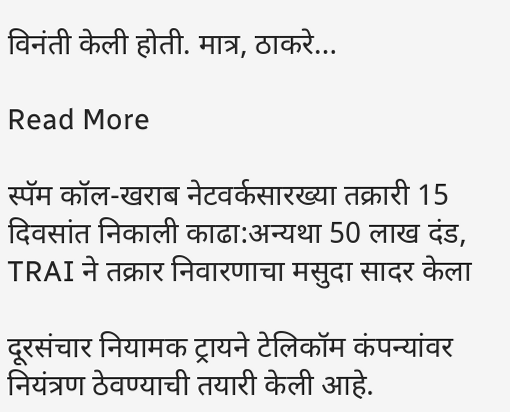विनंती केली होती. मात्र, ठाकरे…

Read More

स्पॅम कॉल-खराब नेटवर्कसारख्या तक्रारी 15 दिवसांत निकाली काढा:अन्यथा 50 लाख दंड, TRAI ने तक्रार निवारणाचा मसुदा सादर केला

दूरसंचार नियामक ट्रायने टेलिकॉम कंपन्यांवर नियंत्रण ठेवण्याची तयारी केली आहे.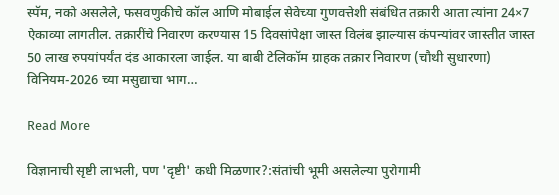स्पॅम, नको असलेले, फसवणुकीचे कॉल आणि मोबाईल सेवेच्या गुणवत्तेशी संबंधित तक्रारी आता त्यांना 24×7 ऐकाव्या लागतील. तक्रारींचे निवारण करण्यास 15 दिवसांपेक्षा जास्त विलंब झाल्यास कंपन्यांवर जास्तीत जास्त 50 लाख रुपयांपर्यंत दंड आकारला जाईल. या बाबी टेलिकॉम ग्राहक तक्रार निवारण (चौथी सुधारणा) विनियम-2026 च्या मसुद्याचा भाग…

Read More

विज्ञानाची सृष्टी लाभली, पण 'दृष्टी' कधी मिळणार?:संतांची भूमी असलेल्या पुरोगामी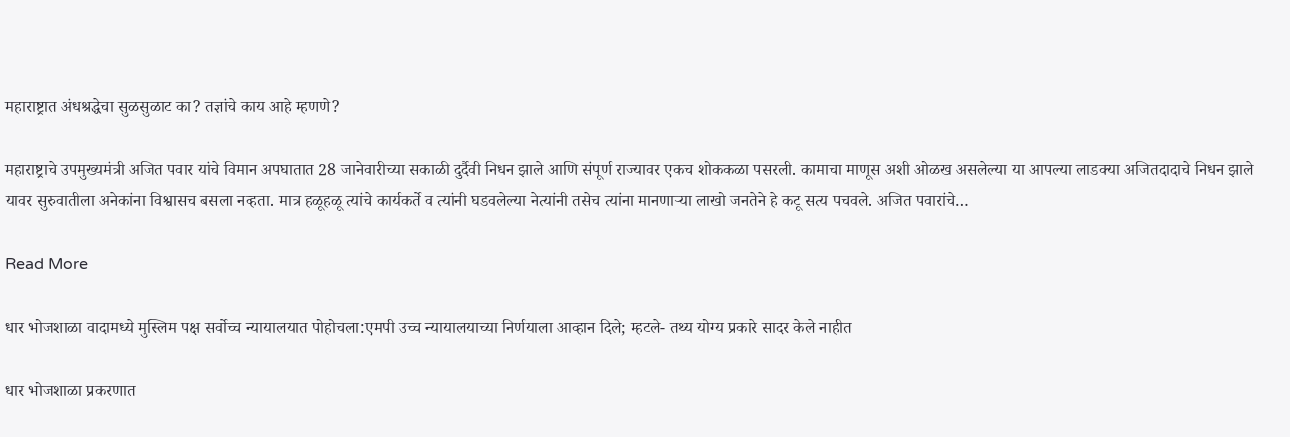महाराष्ट्रात अंधश्रद्धेचा सुळसुळाट का? तज्ञांचे काय आहे म्हणणे?

महाराष्ट्राचे उपमुख्यमंत्री अजित पवार यांचे विमान अपघातात 28 जानेवारीच्या सकाळी दुर्दैवी निधन झाले आणि संपूर्ण राज्यावर एकच शोककळा पसरली. कामाचा माणूस अशी ओळख असलेल्या या आपल्या लाडक्या अजितदादाचे निधन झाले यावर सुरुवातीला अनेकांना विश्वासच बसला नव्हता. मात्र हळूहळू त्यांचे कार्यकर्ते व त्यांनी घडवलेल्या नेत्यांनी तसेच त्यांना मानणाऱ्या लाखो जनतेने हे कटू सत्य पचवले. अजित पवारांचे…

Read More

धार भोजशाळा वादामध्ये मुस्लिम पक्ष सर्वोच्च न्यायालयात पोहोचला:एमपी उच्च न्यायालयाच्या निर्णयाला आव्हान दिले; म्हटले- तथ्य योग्य प्रकारे सादर केले नाहीत

धार भोजशाळा प्रकरणात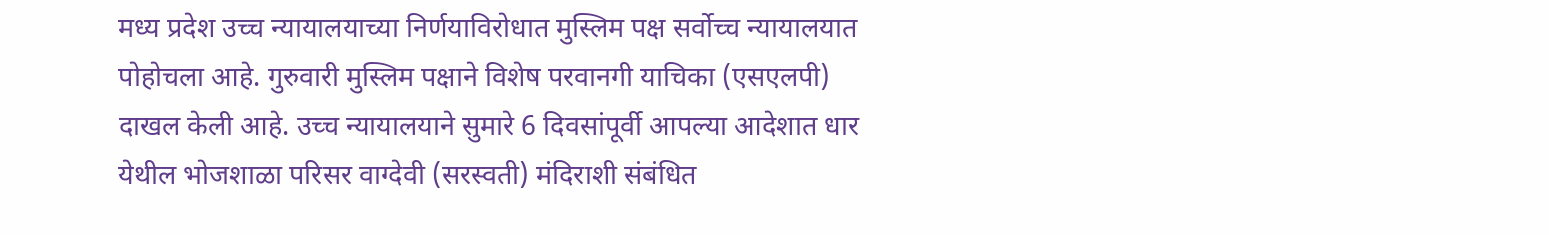मध्य प्रदेश उच्च न्यायालयाच्या निर्णयाविरोधात मुस्लिम पक्ष सर्वोच्च न्यायालयात पोहोचला आहे. गुरुवारी मुस्लिम पक्षाने विशेष परवानगी याचिका (एसएलपी) दाखल केली आहे. उच्च न्यायालयाने सुमारे 6 दिवसांपूर्वी आपल्या आदेशात धार येथील भोजशाळा परिसर वाग्देवी (सरस्वती) मंदिराशी संबंधित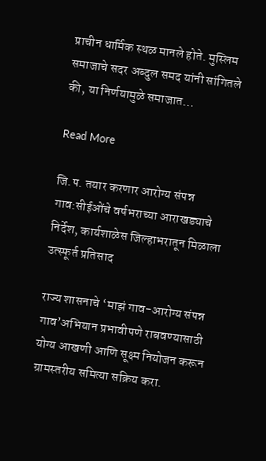प्राचीन धार्मिक स्थळ मानले होते. मुस्लिम समाजाचे सदर अब्दुल समद यांनी सांगितले की, या निर्णयामुळे समाजात…

Read More

जि.प. तयार करणार आरोग्य संपन्न गाव:सीईओंचे वर्षभराच्या आराखड्याचे निर्देश, कार्यशाळेस जिल्हाभरातून मिळाला उत्स्फूर्त प्रतिसाद

राज्य शासनाचे ‘माझं गाव-आरोग्य संपन्न गाव’अभियान प्रभावीपणे राबवण्यासाठी योग्य आखणी आणि सूक्ष्म नियोजन करून ग्रामस्तरीय समित्या सक्रिय करा.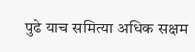पुढे याच समित्या अधिक सक्षम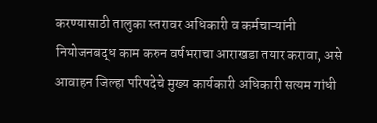करण्यासाठी तालुका स्तरावर अधिकारी व कर्मचाऱ्यांनी नियोजनबद्ध काम करुन वर्षभराचा आराखडा तयार करावा, असे आवाहन जिल्हा परिषदेचे मुख्य कार्यकारी अधिकारी सत्यम गांधी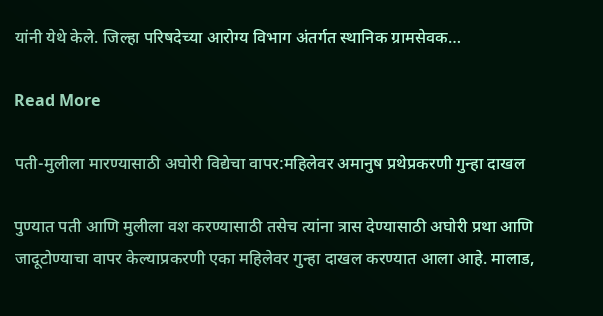यांनी येथे केले. जिल्हा परिषदेच्या आरोग्य विभाग अंतर्गत स्थानिक ग्रामसेवक…

Read More

पती-मुलीला मारण्यासाठी अघोरी विद्येचा वापर:महिलेवर अमानुष प्रथेप्रकरणी गुन्हा दाखल

पुण्यात पती आणि मुलीला वश करण्यासाठी तसेच त्यांना त्रास देण्यासाठी अघोरी प्रथा आणि जादूटोण्याचा वापर केल्याप्रकरणी एका महिलेवर गुन्हा दाखल करण्यात आला आहे. मालाड,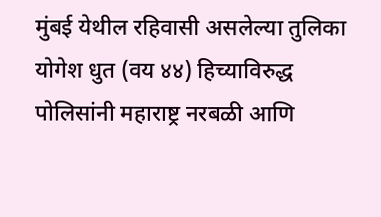मुंबई येथील रहिवासी असलेल्या तुलिका योगेश धुत (वय ४४) हिच्याविरुद्ध पोलिसांनी महाराष्ट्र नरबळी आणि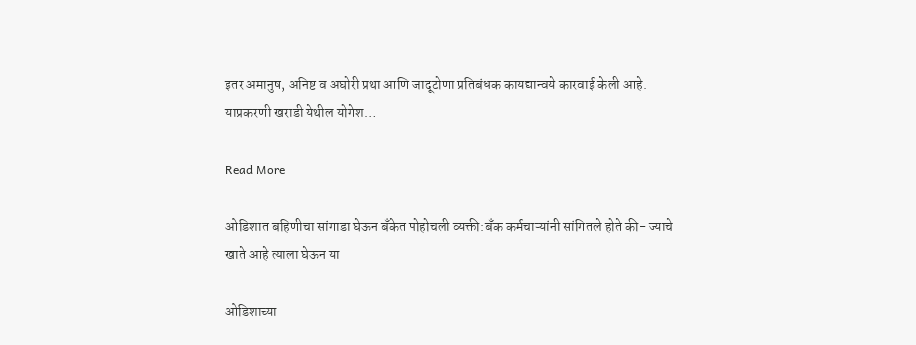इतर अमानुष, अनिष्ट व अघोरी प्रथा आणि जादूटोणा प्रतिबंधक कायद्यान्वये कारवाई केली आहे. याप्रकरणी खराडी येथील योगेश…

Read More

ओडिशात बहिणीचा सांगाडा घेऊन बँकेत पोहोचली व्यक्ती:बँक कर्मचाऱ्यांनी सांगितले होते की- ज्याचे खाते आहे त्याला घेऊन या

ओडिशाच्या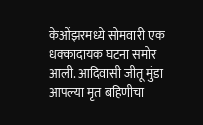केओंझरमध्ये सोमवारी एक धक्कादायक घटना समोर आली. आदिवासी जीतू मुंडा आपल्या मृत बहिणीचा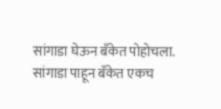सांगाडा घेऊन बँकेत पोहोचला. सांगाडा पाहून बँकेत एकच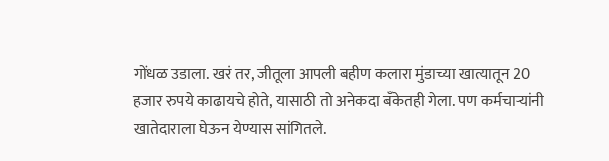गोंधळ उडाला. खरं तर, जीतूला आपली बहीण कलारा मुंडाच्या खात्यातून 20 हजार रुपये काढायचे होते, यासाठी तो अनेकदा बँकेतही गेला. पण कर्मचाऱ्यांनी खातेदाराला घेऊन येण्यास सांगितले.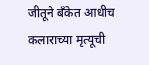जीतूने बँकेत आधीच कलाराच्या मृत्यूची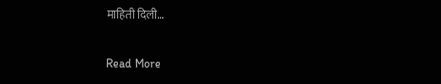माहिती दिली…

Read More